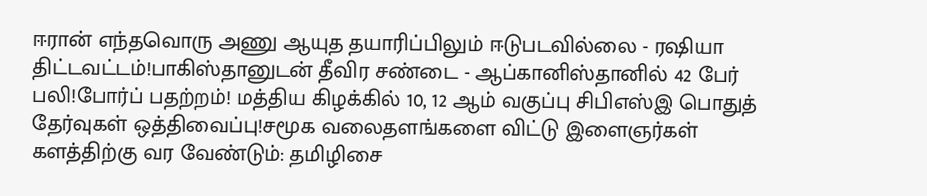ஈரான் எந்தவொரு அணு ஆயுத தயாரிப்பிலும் ஈடுபடவில்லை - ரஷியா திட்டவட்டம்!பாகிஸ்தானுடன் தீவிர சண்டை - ஆப்கானிஸ்தானில் 42 பேர் பலி!போர்ப் பதற்றம்! மத்திய கிழக்கில் 10, 12 ஆம் வகுப்பு சிபிஎஸ்இ பொதுத் தேர்வுகள் ஒத்திவைப்பு!சமூக வலைதளங்களை விட்டு இளைஞர்கள் களத்திற்கு வர வேண்டும்: தமிழிசை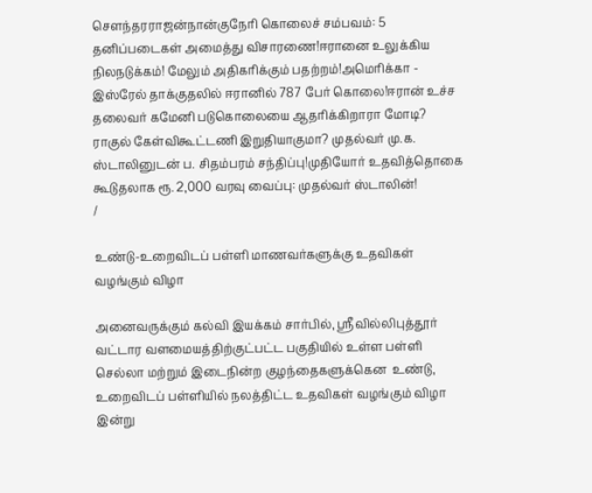செளந்தரராஜன்நான்குநேரி கொலைச் சம்பவம்: 5 தனிப்படைகள் அமைத்து விசாரணை!ஈரானை உலுக்கிய நிலநடுக்கம்! மேலும் அதிகரிக்கும் பதற்றம்!அமெரிக்கா - இஸ்ரேல் தாக்குதலில் ஈரானில் 787 பேர் கொலை!ஈரான் உச்ச தலைவர் கமேனி படுகொலையை ஆதரிக்கிறாரா மோடி? ராகுல் கேள்விகூட்டணி இறுதியாகுமா? முதல்வர் மு.க. ஸ்டாலினுடன் ப. சிதம்பரம் சந்திப்பு!முதியோர் உதவித்தொகை கூடுதலாக ரூ. 2,000 வரவு வைப்பு: முதல்வர் ஸ்டாலின்!
/

உண்டு-உறைவிடப் பள்ளி மாணவர்களுக்கு உதவிகள் வழங்கும் விழா

அனைவருக்கும் கல்வி இயக்கம் சார்பில், ஸ்ரீவில்லிபுத்தூர் வட்டார வளமையத்திற்குட்பட்ட பகுதியில் உள்ள பள்ளி செல்லா மற்றும் இடைநின்ற குழந்தைகளுக்கென  உண்டு, உறைவிடப் பள்ளியில் நலத்திட்ட உதவிகள் வழங்கும் விழா இன்று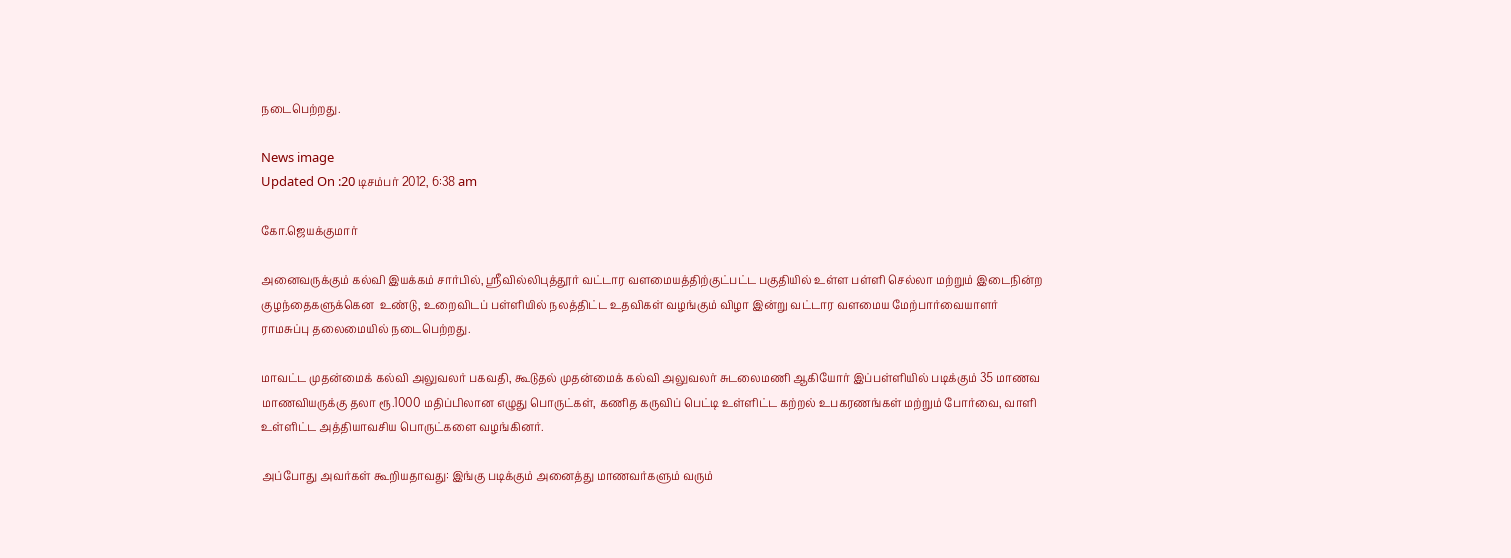நடைபெற்றது.

News image
Updated On :20 டிசம்பர் 2012, 6:38 am

கோ.ஜெயக்குமார்

அனைவருக்கும் கல்வி இயக்கம் சார்பில், ஸ்ரீவில்லிபுத்தூர் வட்டார வளமையத்திற்குட்பட்ட பகுதியில் உள்ள பள்ளி செல்லா மற்றும் இடைநின்ற குழந்தைகளுக்கென  உண்டு, உறைவிடப் பள்ளியில் நலத்திட்ட உதவிகள் வழங்கும் விழா இன்று வட்டார வளமைய மேற்பார்வையாளர் ராமசுப்பு தலைமையில் நடைபெற்றது.

மாவட்ட முதன்மைக் கல்வி அலுவலர் பகவதி, கூடுதல் முதன்மைக் கல்வி அலுவலர் சுடலைமணி ஆகியோர் இப்பள்ளியில் படிக்கும் 35 மாணவ மாணவியருக்கு தலா ரூ.1000 மதிப்பிலான எழுது பொருட்கள், கணித கருவிப் பெட்டி உள்ளிட்ட கற்றல் உபகரணங்கள் மற்றும் போர்வை, வாளி உள்ளிட்ட அத்தியாவசிய பொருட்களை வழங்கினர்.

அப்போது அவர்கள் கூறியதாவது: இங்கு படிக்கும் அனைத்து மாணவர்களும் வரும்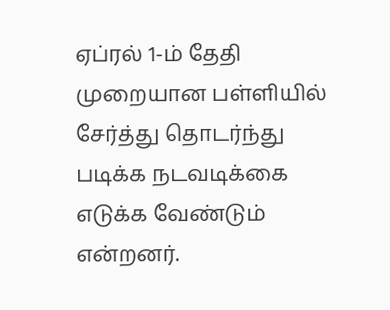ஏப்ரல் 1-ம் தேதி முறையான பள்ளியில் சேர்த்து தொடர்ந்து படிக்க நடவடிக்கை எடுக்க வேண்டும் என்றனர்.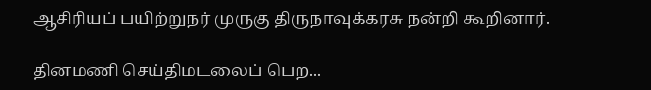ஆசிரியப் பயிற்றுநர் முருகு திருநாவுக்கரசு நன்றி கூறினார்.

தினமணி செய்திமடலைப் பெற...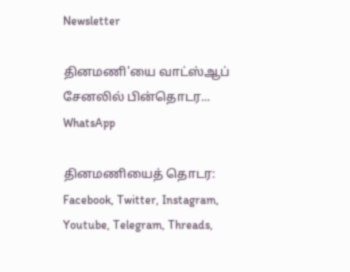Newsletter

தினமணி'யை வாட்ஸ்ஆப் சேனலில் பின்தொடர... WhatsApp

தினமணியைத் தொடர: Facebook, Twitter, Instagram, Youtube, Telegram, Threads,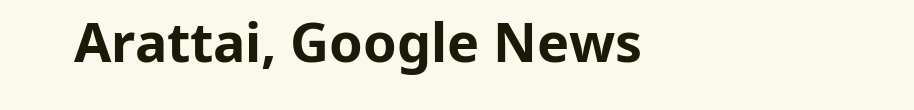Arattai, Google News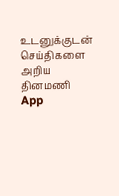உடனுக்குடன் செய்திகளை அறிய தினமணி App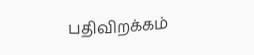பதிவிறக்கம்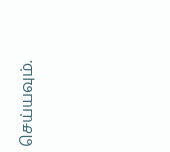செய்யவும்.